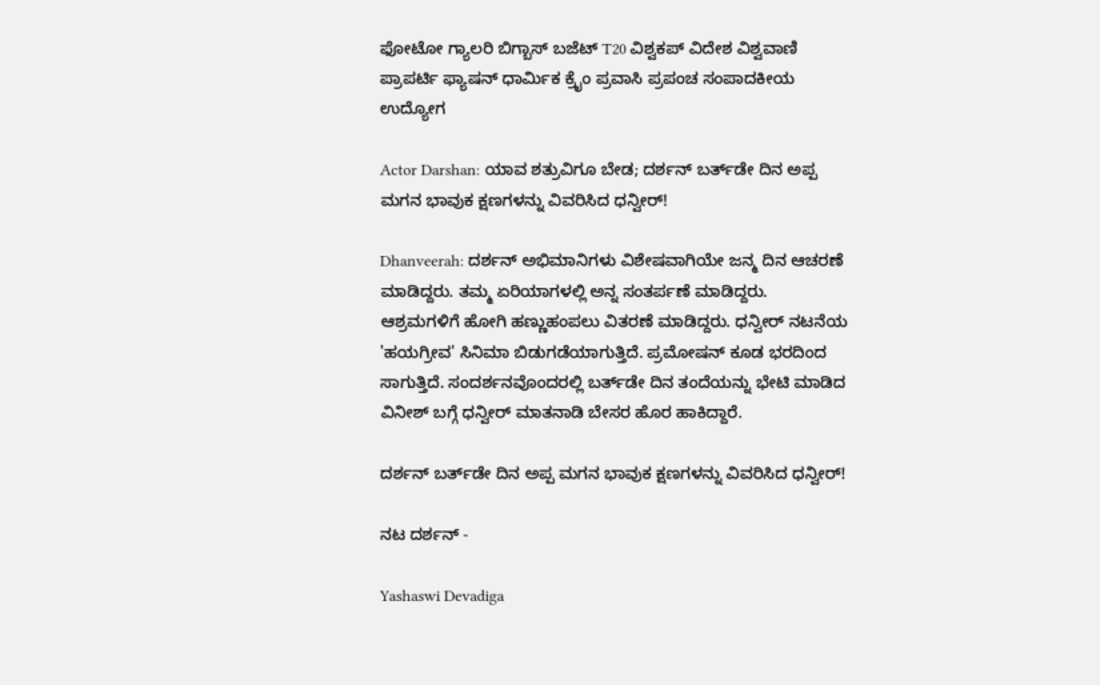ಫೋಟೋ ಗ್ಯಾಲರಿ ಬಿಗ್ಬಾಸ್ ಬಜೆಟ್ T20 ವಿಶ್ವಕಪ್ ವಿದೇಶ ವಿಶ್ವವಾಣಿ ಪ್ರಾಪರ್ಟಿ ಫ್ಯಾಷನ್ ಧಾರ್ಮಿಕ ಕ್ರೈಂ ಪ್ರವಾಸಿ ಪ್ರಪಂಚ ಸಂಪಾದಕೀಯ ಉದ್ಯೋಗ

Actor Darshan: ಯಾವ ಶತ್ರುವಿಗೂ ಬೇಡ; ದರ್ಶನ್‌ ಬರ್ತ್‌ಡೇ ದಿನ ಅಪ್ಪ ಮಗನ ಭಾವುಕ ಕ್ಷಣಗಳನ್ನು ವಿವರಿಸಿದ ಧನ್ವೀರ್!

Dhanveerah: ದರ್ಶನ್ ಅಭಿಮಾನಿಗಳು ವಿಶೇಷವಾಗಿಯೇ ಜನ್ಮ ದಿನ ಆಚರಣೆ ಮಾಡಿದ್ದರು. ತಮ್ಮ ಏರಿಯಾಗಳಲ್ಲಿ ಅನ್ನ ಸಂತರ್ಪಣೆ ಮಾಡಿದ್ದರು. ಆಶ್ರಮಗಳಿಗೆ ಹೋಗಿ ಹಣ್ಣುಹಂಪಲು ವಿತರಣೆ ಮಾಡಿದ್ದರು. ಧನ್ವೀರ್ ನಟನೆಯ 'ಹಯಗ್ರೀವ' ಸಿನಿಮಾ ಬಿಡುಗಡೆಯಾಗುತ್ತಿದೆ. ಪ್ರಮೋಷನ್‌ ಕೂಡ ಭರದಿಂದ ಸಾಗುತ್ತಿದೆ. ಸಂದರ್ಶನವೊಂದರಲ್ಲಿ ಬರ್ತ್‌ಡೇ ದಿನ ತಂದೆಯನ್ನು ಭೇಟಿ ಮಾಡಿದ ವಿನೀಶ್ ಬಗ್ಗೆ ಧನ್ವೀರ್‌ ಮಾತನಾಡಿ ಬೇಸರ ಹೊರ ಹಾಕಿದ್ದಾರೆ.

ದರ್ಶನ್‌ ಬರ್ತ್‌ಡೇ ದಿನ ಅಪ್ಪ ಮಗನ ಭಾವುಕ ಕ್ಷಣಗಳನ್ನು ವಿವರಿಸಿದ ಧನ್ವೀರ್!

ನಟ ದರ್ಶನ್‌ -

Yashaswi Devadiga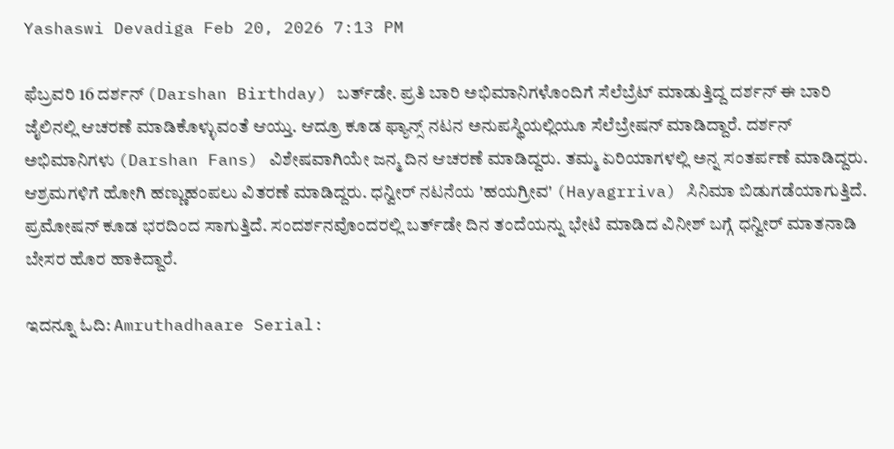Yashaswi Devadiga Feb 20, 2026 7:13 PM

ಫೆಬ್ರವರಿ 16 ದರ್ಶನ್‌ (Darshan Birthday) ಬರ್ತ್‌ಡೇ. ಪ್ರತಿ ಬಾರಿ ಅಭಿಮಾನಿಗಳೊಂದಿಗೆ ಸೆಲೆಬ್ರೆಟ್ ಮಾಡುತ್ತಿದ್ದ ದರ್ಶನ್ ಈ ಬಾರಿ ಜೈಲಿನಲ್ಲಿ ಆಚರಣೆ ಮಾಡಿಕೊಳ್ಳುವಂತೆ ಆಯ್ತು. ಆದ್ರೂ ಕೂಡ ಫ್ಯಾನ್ಸ್‌ ನಟನ ಅನುಪಸ್ಥಿಯಲ್ಲಿಯೂ ಸೆಲೆಬ್ರೇಷನ್‌ ಮಾಡಿದ್ದಾರೆ. ದರ್ಶನ್ ಅಭಿಮಾನಿಗಳು (Darshan Fans) ವಿಶೇಷವಾಗಿಯೇ ಜನ್ಮ ದಿನ ಆಚರಣೆ ಮಾಡಿದ್ದರು. ತಮ್ಮ ಏರಿಯಾಗಳಲ್ಲಿ ಅನ್ನ ಸಂತರ್ಪಣೆ ಮಾಡಿದ್ದರು. ಆಶ್ರಮಗಳಿಗೆ ಹೋಗಿ ಹಣ್ಣುಹಂಪಲು ವಿತರಣೆ ಮಾಡಿದ್ದರು. ಧನ್ವೀರ್ ನಟನೆಯ 'ಹಯಗ್ರೀವ' (Hayagrriva) ಸಿನಿಮಾ ಬಿಡುಗಡೆಯಾಗುತ್ತಿದೆ. ಪ್ರಮೋಷನ್‌ ಕೂಡ ಭರದಿಂದ ಸಾಗುತ್ತಿದೆ. ಸಂದರ್ಶನವೊಂದರಲ್ಲಿ ಬರ್ತ್‌ಡೇ ದಿನ ತಂದೆಯನ್ನು ಭೇಟಿ ಮಾಡಿದ ವಿನೀಶ್ ಬಗ್ಗೆ ಧನ್ವೀರ್‌ ಮಾತನಾಡಿ ಬೇಸರ ಹೊರ ಹಾಕಿದ್ದಾರೆ.

ಇದನ್ನೂ ಓದಿ: Amruthadhaare Serial: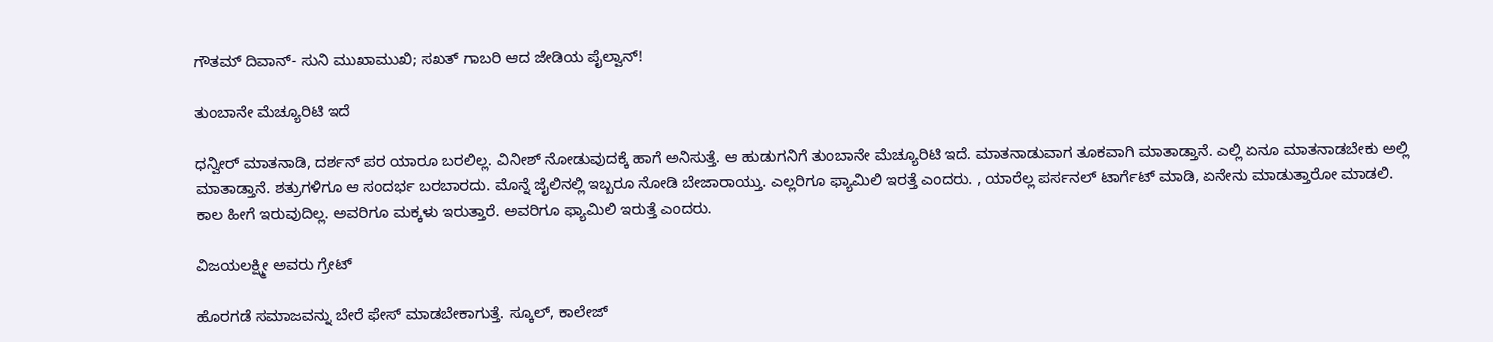ಗೌತಮ್‌ ದಿವಾನ್‌- ಸುನಿ ಮುಖಾಮುಖಿ; ಸಖತ್‌ ಗಾಬರಿ ಆದ ಜೇಡಿಯ ಪೈಲ್ವಾನ್!

ತುಂಬಾನೇ ಮೆಚ್ಯೂರಿಟಿ ಇದೆ

ಧನ್ವೀರ್‌ ಮಾತನಾಡಿ, ದರ್ಶನ್‌ ಪರ ಯಾರೂ ಬರಲಿಲ್ಲ. ವಿನೀಶ್ ನೋಡುವುದಕ್ಕೆ ಹಾಗೆ ಅನಿಸುತ್ತೆ. ಆ ಹುಡುಗನಿಗೆ ತುಂಬಾನೇ ಮೆಚ್ಯೂರಿಟಿ ಇದೆ. ಮಾತನಾಡುವಾಗ ತೂಕವಾಗಿ ಮಾತಾಡ್ತಾನೆ. ಎಲ್ಲಿ ಏನೂ ಮಾತನಾಡಬೇಕು ಅಲ್ಲಿ ಮಾತಾಡ್ತಾನೆ. ಶತ್ರುಗಳಿಗೂ ಆ ಸಂದರ್ಭ ಬರಬಾರದು. ಮೊನ್ನೆ ಜೈಲಿನಲ್ಲಿ ಇಬ್ಬರೂ ನೋಡಿ ಬೇಜಾರಾಯ್ತು. ಎಲ್ಲರಿಗೂ ಫ್ಯಾಮಿಲಿ ಇರತ್ತೆ ಎಂದರು. , ಯಾರೆಲ್ಲ ಪರ್ಸನಲ್ ಟಾರ್ಗೆಟ್ ಮಾಡಿ, ಏನೇನು ಮಾಡುತ್ತಾರೋ ಮಾಡಲಿ. ಕಾಲ ಹೀಗೆ ಇರುವುದಿಲ್ಲ. ಅವರಿಗೂ ಮಕ್ಕಳು ಇರುತ್ತಾರೆ. ಅವರಿಗೂ ಫ್ಯಾಮಿಲಿ ಇರುತ್ತೆ ಎಂದರು.

ವಿಜಯಲಕ್ಷ್ಮೀ ಅವರು ಗ್ರೇಟ್‌

ಹೊರಗಡೆ ಸಮಾಜವನ್ನು ಬೇರೆ ಫೇಸ್ ಮಾಡಬೇಕಾಗುತ್ತೆ. ಸ್ಕೂಲ್, ಕಾಲೇಜ್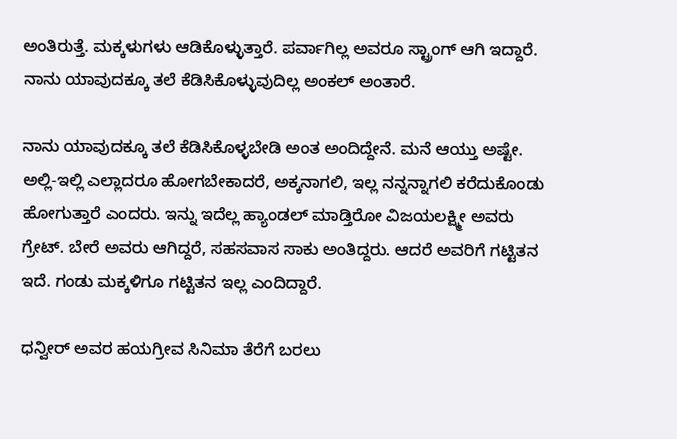ಅಂತಿರುತ್ತೆ. ಮಕ್ಕಳುಗಳು ಆಡಿಕೊಳ್ಳುತ್ತಾರೆ. ಪರ್ವಾಗಿಲ್ಲ ಅವರೂ ಸ್ಟ್ರಾಂಗ್ ಆಗಿ ಇದ್ದಾರೆ. ನಾನು ಯಾವುದಕ್ಕೂ ತಲೆ ಕೆಡಿಸಿಕೊಳ್ಳುವುದಿಲ್ಲ ಅಂಕಲ್ ಅಂತಾರೆ.

ನಾನು ಯಾವುದಕ್ಕೂ ತಲೆ ಕೆಡಿಸಿಕೊಳ್ಳಬೇಡಿ ಅಂತ ಅಂದಿದ್ದೇನೆ. ಮನೆ ಆಯ್ತು ಅಷ್ಟೇ. ಅಲ್ಲಿ-ಇಲ್ಲಿ ಎಲ್ಲಾದರೂ ಹೋಗಬೇಕಾದರೆ, ಅಕ್ಕನಾಗಲಿ, ಇಲ್ಲ ನನ್ನನ್ನಾಗಲಿ ಕರೆದುಕೊಂಡು ಹೋಗುತ್ತಾರೆ ಎಂದರು. ಇನ್ನು ಇದೆಲ್ಲ ಹ್ಯಾಂಡಲ್‌ ಮಾಡ್ತಿರೋ ವಿಜಯಲಕ್ಷ್ಮೀ ಅವರು ಗ್ರೇಟ್‌. ಬೇರೆ ಅವರು ಆಗಿದ್ದರೆ, ಸಹಸವಾಸ ಸಾಕು ಅಂತಿದ್ದರು. ಆದರೆ ಅವರಿಗೆ ಗಟ್ಟಿತನ ಇದೆ. ಗಂಡು ಮಕ್ಕಳಿಗೂ ಗಟ್ಟಿತನ ಇಲ್ಲ ಎಂದಿದ್ದಾರೆ.

ಧನ್ವೀರ್‌ ಅವರ ಹಯಗ್ರೀವ ಸಿನಿಮಾ ತೆರೆಗೆ ಬರಲು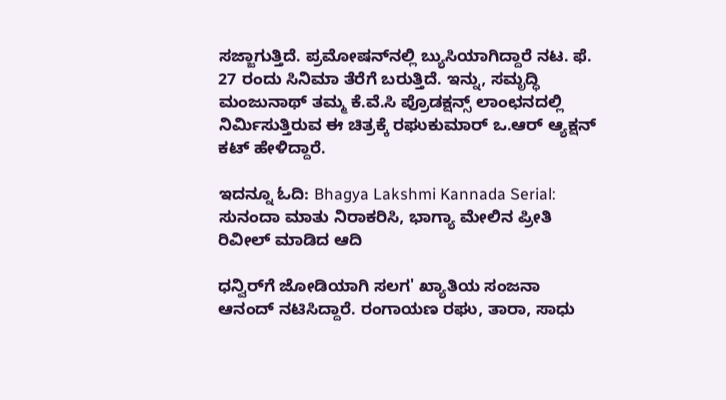ಸಜ್ಜಾಗುತ್ತಿದೆ. ಪ್ರಮೋಷನ್‌ನಲ್ಲಿ ಬ್ಯುಸಿಯಾಗಿದ್ದಾರೆ ನಟ. ಫೆ. 27 ರಂದು ಸಿನಿಮಾ ತೆರೆಗೆ ಬರುತ್ತಿದೆ. ಇನ್ನು, ಸಮೃದ್ಧಿ ಮಂಜುನಾಥ್ ತಮ್ಮ ಕೆ.ವೆ.ಸಿ ಪ್ರೊಡಕ್ಷನ್ಸ್ ಲಾಂಛನದಲ್ಲಿ ನಿರ್ಮಿಸುತ್ತಿರುವ ಈ ಚಿತ್ರಕ್ಕೆ ರಘುಕುಮಾರ್ ಒ.ಆರ್ ಆ್ಯಕ್ಷನ್ ಕಟ್ ಹೇಳಿದ್ದಾರೆ.

ಇದನ್ನೂ ಓದಿ: Bhagya Lakshmi Kannada Serial: ಸುನಂದಾ ಮಾತು ನಿರಾಕರಿಸಿ, ಭಾಗ್ಯಾ ಮೇಲಿನ ಪ್ರೀತಿ ರಿವೀಲ್‌ ಮಾಡಿದ ಆದಿ

ಧನ್ವಿರ್‌ಗೆ ಜೋಡಿಯಾಗಿ ಸಲಗ' ಖ್ಯಾತಿಯ ಸಂಜನಾ ಆನಂದ್‌ ನಟಿಸಿದ್ದಾರೆ. ರಂಗಾಯಣ ರಘು, ತಾರಾ, ಸಾಧು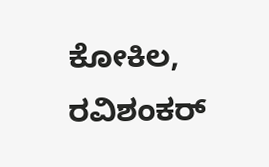ಕೋಕಿಲ, ರವಿಶಂಕರ್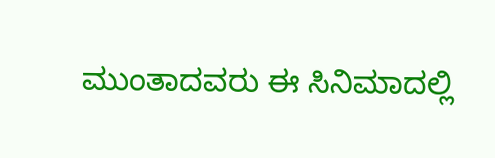ಮುಂತಾದವರು ಈ ಸಿನಿಮಾದಲ್ಲಿ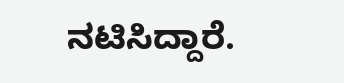ನಟಿಸಿದ್ದಾರೆ.